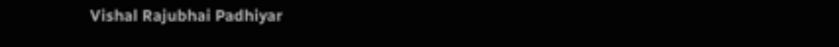Vishal Rajubhai Padhiyar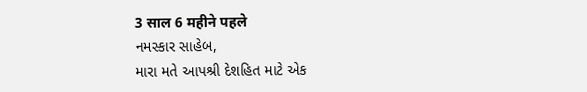3 साल 6 महीने पहले
નમસ્કાર સાહેબ,
મારા મતે આપશ્રી દેશહિત માટે એક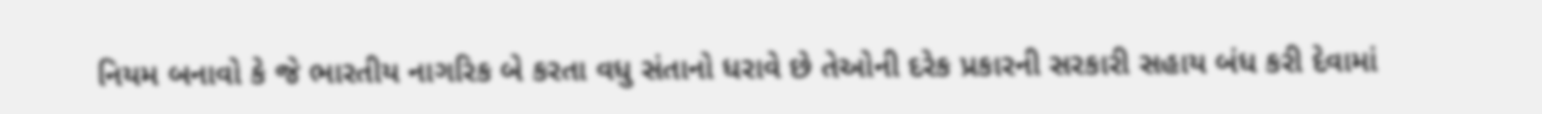નિયમ બનાવો કે જે ભારતીય નાગરિક બે કરતા વધુ સંતાનો ધરાવે છે તેઓની દરેક પ્રકારની સરકારી સહાય બંધ કરી દેવામાં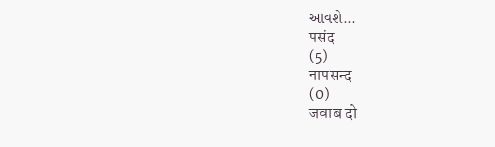આવશે...
पसंद
(5)
नापसन्द
(0)
जवाब दो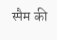स्पैम की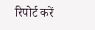रिपोर्ट करें